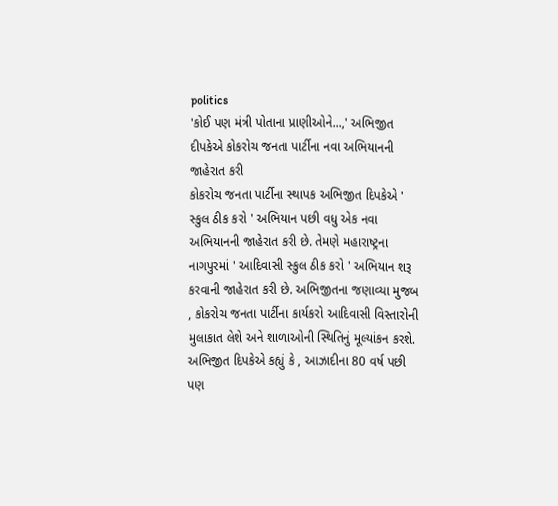politics
'કોઈ પણ મંત્રી પોતાના પ્રાણીઓને...,' અભિજીત દીપકેએ કોકરોચ જનતા પાર્ટીના નવા અભિયાનની જાહેરાત કરી
કોકરોચ જનતા પાર્ટીના સ્થાપક અભિજીત દિપકેએ ' સ્કુલ ઠીક કરો ' અભિયાન પછી વધુ એક નવા અભિયાનની જાહેરાત કરી છે. તેમણે મહારાષ્ટ્રના નાગપુરમાં ' આદિવાસી સ્કુલ ઠીક કરો ' અભિયાન શરૂ કરવાની જાહેરાત કરી છે. અભિજીતના જણાવ્યા મુજબ , કોકરોચ જનતા પાર્ટીના કાર્યકરો આદિવાસી વિસ્તારોની મુલાકાત લેશે અને શાળાઓની સ્થિતિનું મૂલ્યાંકન કરશે. અભિજીત દિપકેએ કહ્યું કે , આઝાદીના 80 વર્ષ પછી પણ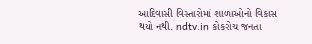આદિવાસી વિસ્તારોમાં શાળાઓનો વિકાસ થયો નથી. ndtv.in કોકરોચ જનતા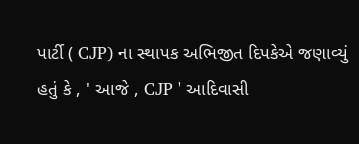પાર્ટી ( CJP) ના સ્થાપક અભિજીત દિપકેએ જણાવ્યું હતું કે , ' આજે , CJP ' આદિવાસી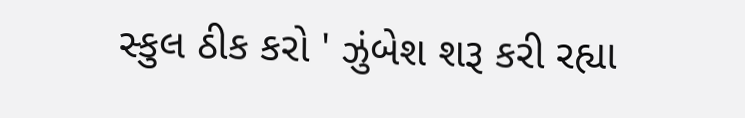સ્કુલ ઠીક કરો ' ઝુંબેશ શરૂ કરી રહ્યા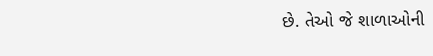છે. તેઓ જે શાળાઓની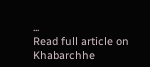...
Read full article on Khabarchhe